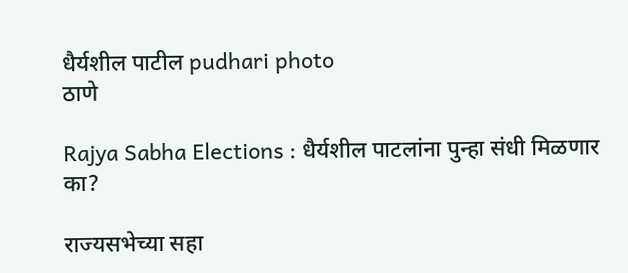धैर्यशील पाटील pudhari photo
ठाणे

Rajya Sabha Elections : धैर्यशील पाटलांना पुन्हा संधी मिळणार का?

राज्यसभेच्या सहा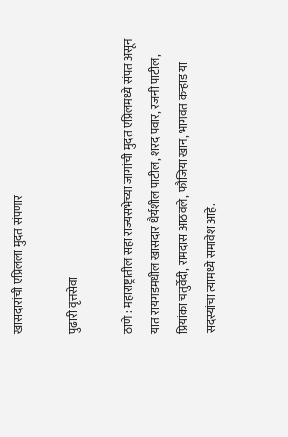खासदारांची एप्रिलला मुदत संपणार

पुढारी वृत्तसेवा

ठाणे : महाराष्ट्रातील सहा राज्यसभेच्या जागांची मुदत एप्रिलमध्ये संपत असून यात रायगडमधील खासदार धैर्यशील पाटील, शरद पवार, रजनी पाटील, प्रियांका चतुर्वेदी, रामदास आठवले, फौजिया खान, भागवत कऱ्हाड या सदस्यांचा त्यामध्ये समावेश आहे.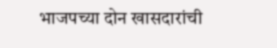भाजपच्या दोन खासदारांची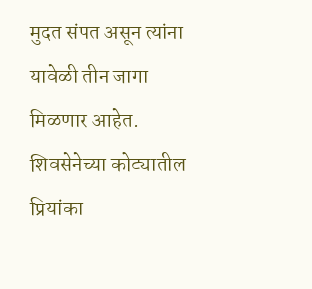मुदत संपत असून त्यांना यावेळी तीन जागा मिळणार आहेत. शिवसेनेच्या कोट्यातील प्रियांका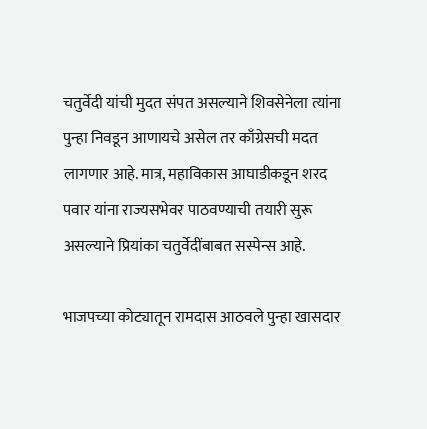चतुर्वेदी यांची मुदत संपत असल्याने शिवसेनेला त्यांना पुन्हा निवडून आणायचे असेल तर काँग्रेसची मदत लागणार आहे. मात्र, महाविकास आघाडीकडून शरद पवार यांना राज्यसभेवर पाठवण्याची तयारी सुरू असल्याने प्रियांका चतुर्वेदींबाबत सस्पेन्स आहे.

भाजपच्या कोट्यातून रामदास आठवले पुन्हा खासदार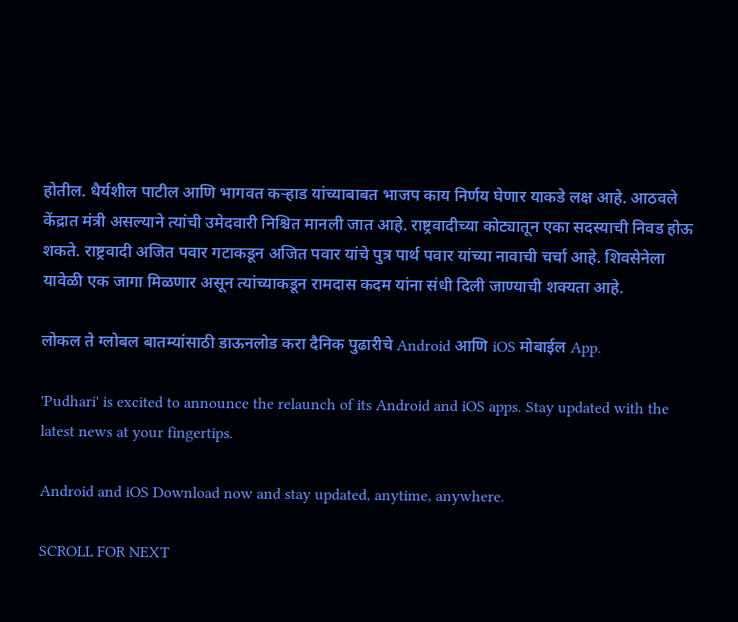होतील. धैर्यशील पाटील आणि भागवत कऱ्हाड यांच्याबाबत भाजप काय निर्णय घेणार याकडे लक्ष आहे. आठवले केंद्रात मंत्री असल्याने त्यांची उमेदवारी निश्चित मानली जात आहे. राष्ट्रवादीच्या कोट्यातून एका सदस्याची निवड होऊ शकते. राष्ट्रवादी अजित पवार गटाकडून अजित पवार यांचे पुत्र पार्थ पवार यांच्या नावाची चर्चा आहे. शिवसेनेला यावेळी एक जागा मिळणार असून त्यांच्याकडून रामदास कदम यांना संधी दिली जाण्याची शक्यता आहे.

लोकल ते ग्लोबल बातम्यांसाठी डाऊनलोड करा दैनिक पुढारीचे Android आणि iOS मोबाईल App.

'Pudhari' is excited to announce the relaunch of its Android and iOS apps. Stay updated with the latest news at your fingertips.

Android and iOS Download now and stay updated, anytime, anywhere.

SCROLL FOR NEXT